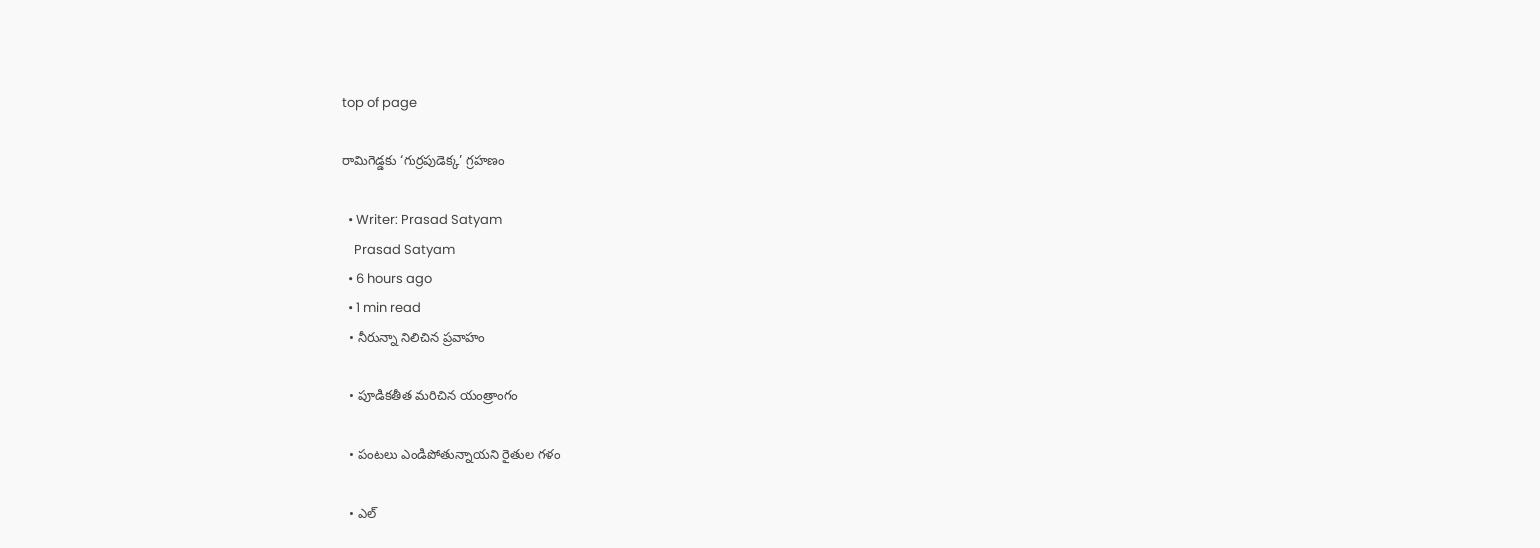top of page

రామిగెడ్డకు ‘గుర్రపుడెక్క’ గ్రహణం

  • Writer: Prasad Satyam
    Prasad Satyam
  • 6 hours ago
  • 1 min read
  • నీరున్నా నిలిచిన ప్రవాహం

  • పూడికతీత మరిచిన యంత్రాంగం

  • పంటలు ఎండిపోతున్నాయని రైతుల గళం

  • ఎల్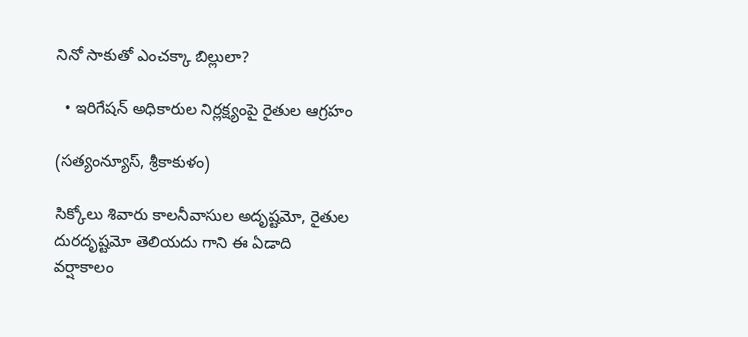నినో సాకుతో ఎంచక్కా బిల్లులా?

  • ఇరిగేషన్ అధికారుల నిర్లక్ష్యంపై రైతుల ఆగ్రహం

(సత్యంన్యూస్, శ్రీకాకుళం)

సిక్కోలు శివారు కాలనీవాసుల అదృష్టమో, రైతుల దురదృష్టమో తెలియదు గాని ఈ ఏడాది వర్షాకాలం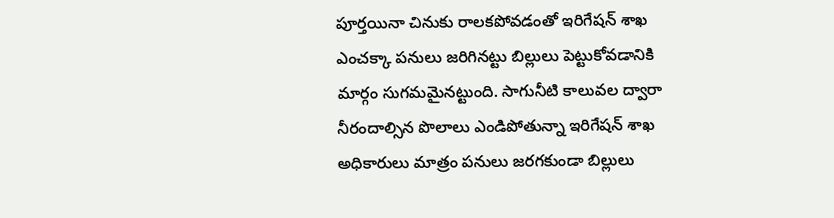పూర్తయినా చినుకు రాలకపోవడంతో ఇరిగేషన్ శాఖ ఎంచక్కా పనులు జరిగినట్టు బిల్లులు పెట్టుకోవడానికి మార్గం సుగమమైనట్టుంది. సాగునీటి కాలువల ద్వారా నీరందాల్సిన పొలాలు ఎండిపోతున్నా ఇరిగేషన్ శాఖ అధికారులు మాత్రం పనులు జరగకుండా బిల్లులు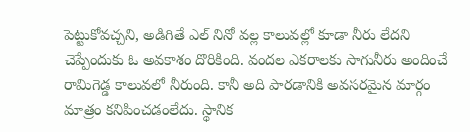పెట్టుకోవచ్చని, అడిగితే ఎల్ నినో వల్ల కాలువల్లో కూడా నీరు లేదని చెప్పేందుకు ఓ అవకాశం దొరికింది. వందల ఎకరాలకు సాగునీరు అందించే రామిగెడ్డ కాలువలో నీరుంది. కానీ అది పారడానికి అవసరమైన మార్గం మాత్రం కనిపించడంలేదు. స్థానిక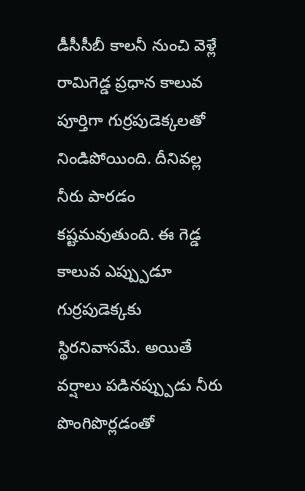డీసీసీబీ కాలనీ నుంచి వెళ్లే రామిగెడ్డ ప్రధాన కాలువ పూర్తిగా గుర్రపుడెక్కలతో నిండిపోయింది. దీనివల్ల నీరు పారడం కష్టమవుతుంది. ఈ గెడ్డ కాలువ ఎప్ప్పుడూ గుర్రపుడెక్కకు స్థిరనివాసమే. అయితే వర్షాలు పడినప్ప్పుడు నీరు పొంగిపొర్లడంతో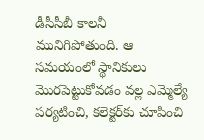డీసీసీబీ కాలనీ మునిగిపోతుంది. ఆ సమయంలో స్థానికులు మొరపెట్టుకోవడం వల్ల ఎమ్మెల్యే పర్యటించి, కలెక్టర్‌కు చూపించి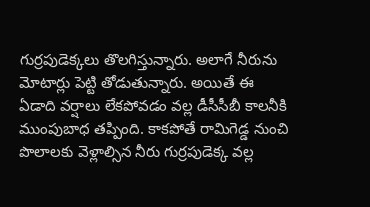గుర్రపుడెక్కలు తొలగిస్తున్నారు. అలాగే నీరును మోటార్లు పెట్టి తోడుతున్నారు. అయితే ఈ ఏడాది వర్షాలు లేకపోవడం వల్ల డీసీసీబీ కాలనీకి ముంపుబాధ తప్పింది. కాకపోతే రామిగెడ్డ నుంచి పొలాలకు వెళ్లాల్సిన నీరు గుర్రపుడెక్క వల్ల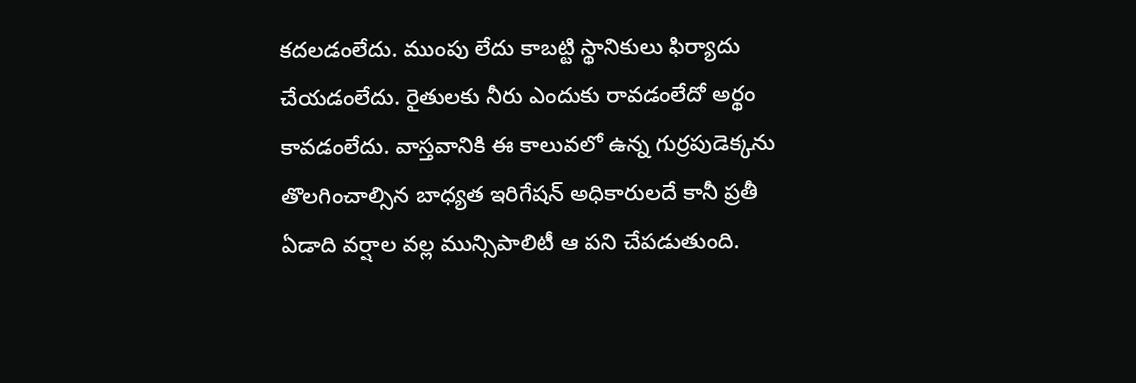కదలడంలేదు. ముంపు లేదు కాబట్టి స్థానికులు ఫిర్యాదు చేయడంలేదు. రైతులకు నీరు ఎందుకు రావడంలేదో అర్థం కావడంలేదు. వాస్తవానికి ఈ కాలువలో ఉన్న గుర్రపుడెక్కను తొలగించాల్సిన బాధ్యత ఇరిగేషన్ అధికారులదే కానీ ప్రతీ ఏడాది వర్షాల వల్ల మున్సిపాలిటీ ఆ పని చేపడుతుంది.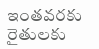ఇంతవరకు రైతులకు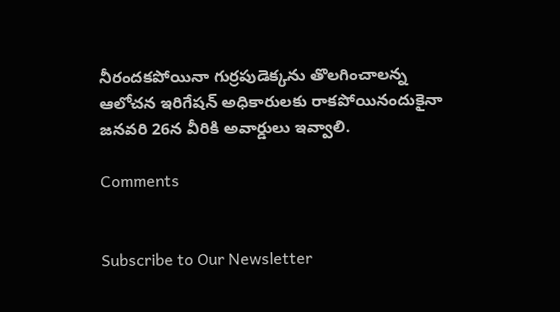నీరందకపోయినా గుర్రపుడెక్కను తొలగించాలన్న ఆలోచన ఇరిగేషన్ అధికారులకు రాకపోయినందుకైనా జనవరి 26న వీరికి అవార్డులు ఇవ్వాలి.

Comments


Subscribe to Our Newsletter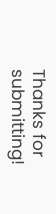Thanks for submitting!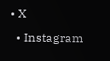• X
  • Instagram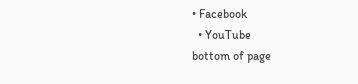• Facebook
  • YouTube
bottom of page